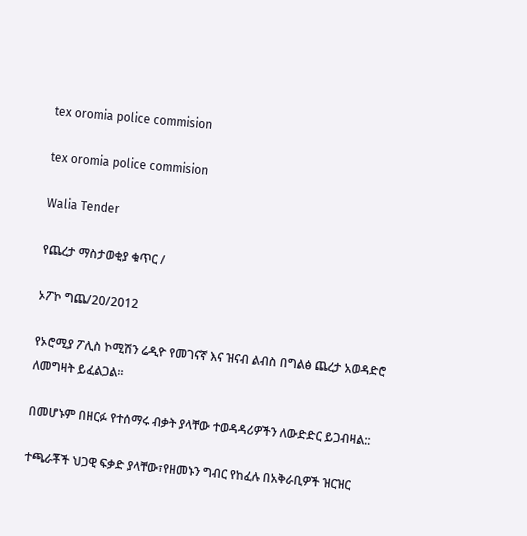tex oromia police commision

tex oromia police commision

Walia Tender

የጨረታ ማስታወቂያ ቁጥር /

ኦፖኮ ግጨ/20/2012

የኦሮሚያ ፖሊስ ኮሚሽን ሬዲዮ የመገናኛ እና ዝናብ ልብስ በግልፅ ጨረታ አወዳድሮ ለመግዛት ይፈልጋል፡፡

በመሆኑም በዘርፉ የተሰማሩ ብቃት ያላቸው ተወዳዳሪዎችን ለውድድር ይጋብዛል::

ተጫራቾች ህጋዊ ፍቃድ ያላቸው፣የዘመኑን ግብር የከፈሉ በአቅራቢዎች ዝርዝር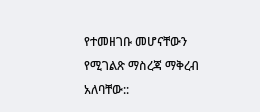የተመዘገቡ መሆናቸውን የሚገልጽ ማስረጃ ማቅረብ አለባቸው::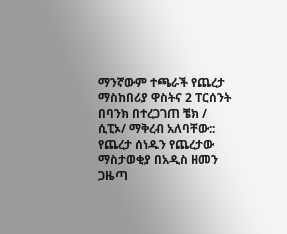ማንኛውም ተጫራች የጨረታ ማስከበሪያ ዋስትና 2 ፐርሰንት በባንክ በተረጋገጠ ቼክ / ሲፒኦ/ ማቅረብ አለባቸው::
የጨረታ ሰነዱን የጨረታው ማስታወቂያ በአዲስ ዘመን ጋዜጣ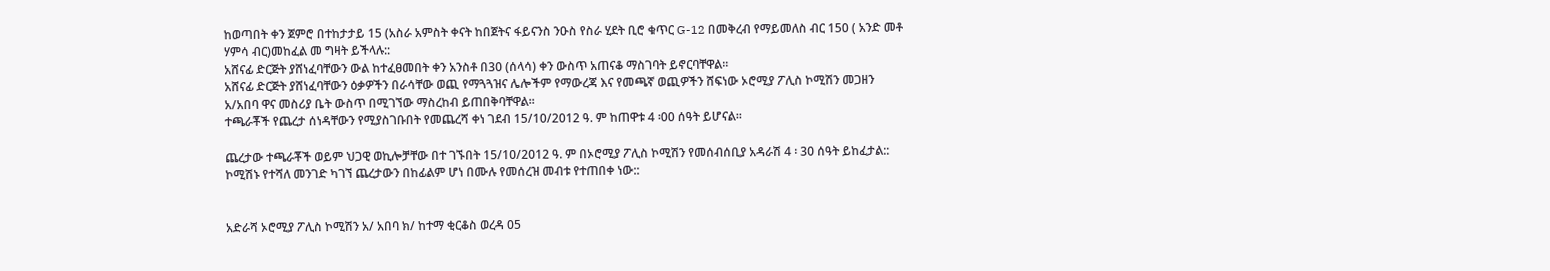ከወጣበት ቀን ጀምሮ በተከታታይ 15 (አስራ አምስት ቀናት ከበጀትና ፋይናንስ ንዑስ የስራ ሂደት ቢሮ ቁጥር G-12 በመቅረብ የማይመለስ ብር 150 ( አንድ መቶ ሃምሳ ብር)መከፈል መ ግዛት ይችላሉ::
አሸናፊ ድርጅት ያሸነፈባቸውን ውል ከተፈፀመበት ቀን አንስቶ በ30 (ሰላሳ) ቀን ውስጥ አጠናቆ ማስገባት ይኖርባቸዋል፡፡
አሸናፊ ድርጅት ያሸነፈባቸውን ዕቃዎችን በራሳቸው ወጪ የማጓጓዝና ሌሎችም የማውረጃ እና የመጫኛ ወጪዎችን ሸፍነው ኦሮሚያ ፖሊስ ኮሚሽን መጋዘን አ/አበባ ዋና መስሪያ ቤት ውስጥ በሚገኘው ማስረከብ ይጠበቅባቸዋል፡፡
ተጫራቾች የጨረታ ሰነዳቸውን የሚያስገቡበት የመጨረሻ ቀነ ገደብ 15/10/2012 ዓ. ም ከጠዋቱ 4 ፡00 ሰዓት ይሆናል፡፡

ጨረታው ተጫራቾች ወይም ህጋዊ ወኪሎቻቸው በተ ገኙበት 15/10/2012 ዓ. ም በኦሮሚያ ፖሊስ ኮሚሽን የመሰብሰቢያ አዳራሽ 4 ፡ 30 ሰዓት ይከፈታል::
ኮሚሽኑ የተሻለ መንገድ ካገኘ ጨረታውን በከፊልም ሆነ በሙሉ የመሰረዝ መብቱ የተጠበቀ ነው::


አድራሻ ኦሮሚያ ፖሊስ ኮሚሽን አ/ አበባ ክ/ ከተማ ቂርቆስ ወረዳ 05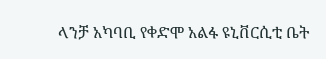ላንቻ አካባቢ የቀድሞ አልፋ ዩኒቨርሲቲ ቤት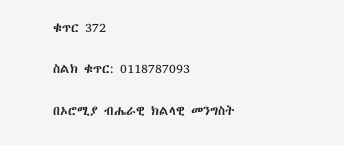ቁጥር 372

ስልክ ቁጥር: 0118787093

በኦሮሚያ ብሔራዊ ክልላዊ መንግስት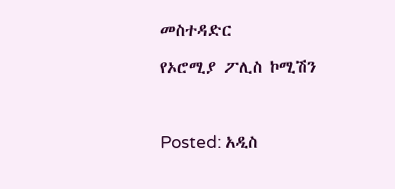መስተዳድር

የኦሮሚያ ፖሊስ ኮሚሽን



Posted: አዲስ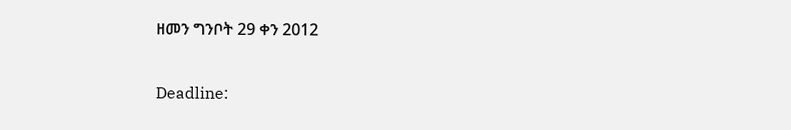ዘመን ግንቦት 29 ቀን 2012

Deadline: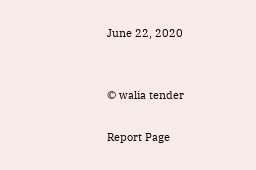June 22, 2020


© walia tender

Report Page